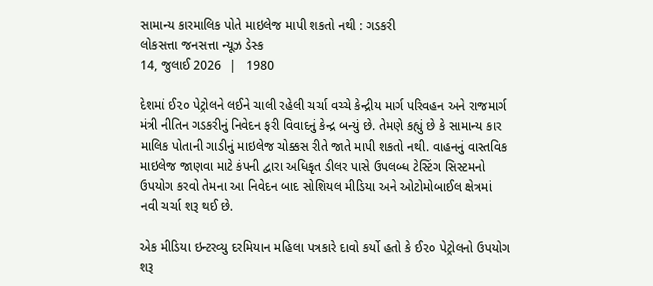સામાન્ય કારમાલિક પોતે માઇલેજ માપી શકતો નથી : ગડકરી
લોકસત્તા જનસત્તા ન્યૂઝ ડેસ્ક
14, જુલાઈ 2026  |   1980

દેશમાં ઈ૨૦ પેટ્રોલને લઈને ચાલી રહેલી ચર્ચા વચ્ચે કેન્દ્રીય માર્ગ પરિવહન અને રાજમાર્ગ મંત્રી નીતિન ગડકરીનું નિવેદન ફરી વિવાદનું કેન્દ્ર બન્યું છે. તેમણે કહ્યું છે કે સામાન્ય કાર માલિક પોતાની ગાડીનું માઇલેજ ચોક્કસ રીતે જાતે માપી શકતો નથી. વાહનનું વાસ્તવિક માઇલેજ જાણવા માટે કંપની દ્વારા અધિકૃત ડીલર પાસે ઉપલબ્ધ ટેસ્ટિંગ સિસ્ટમનો ઉપયોગ કરવો તેમના આ નિવેદન બાદ સોશિયલ મીડિયા અને ઓટોમોબાઈલ ક્ષેત્રમાં નવી ચર્ચા શરૂ થઈ છે.

એક મીડિયા ઇન્ટરવ્યુ દરમિયાન મહિલા પત્રકારે દાવો કર્યો હતો કે ઈ૨૦ પેટ્રોલનો ઉપયોગ શરૂ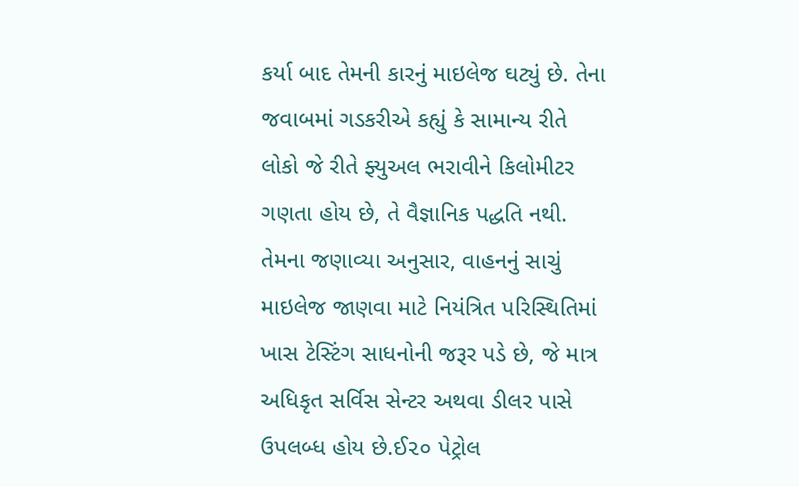કર્યા બાદ તેમની કારનું માઇલેજ ઘટ્યું છે. તેના જવાબમાં ગડકરીએ કહ્યું કે સામાન્ય રીતે લોકો જે રીતે ફ્યુઅલ ભરાવીને કિલોમીટર ગણતા હોય છે, તે વૈજ્ઞાનિક પદ્ધતિ નથી. તેમના જણાવ્યા અનુસાર, વાહનનું સાચું માઇલેજ જાણવા માટે નિયંત્રિત પરિસ્થિતિમાં ખાસ ટેસ્ટિંગ સાધનોની જરૂર પડે છે, જે માત્ર અધિકૃત સર્વિસ સેન્ટર અથવા ડીલર પાસે ઉપલબ્ધ હોય છે.ઈ૨૦ પેટ્રોલ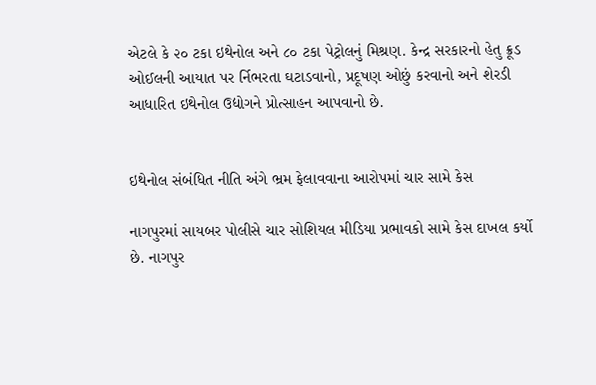એટલે કે ૨૦ ટકા ઇથેનોલ અને ૮૦ ટકા પેટ્રોલનું મિશ્રણ. કેન્દ્ર સરકારનો હેતુ ક્રૂડ ઓઈલની આયાત પર ર્નિભરતા ઘટાડવાનો, પ્રદૂષણ ઓછું કરવાનો અને શેરડી આધારિત ઇથેનોલ ઉદ્યોગને પ્રોત્સાહન આપવાનો છે.


ઇથેનોલ સંબંધિત નીતિ અંગે ભ્રમ ફેલાવવાના આરોપમાં ચાર સામે કેસ

નાગપુરમાં સાયબર પોલીસે ચાર સોશિયલ મીડિયા પ્રભાવકો સામે કેસ દાખલ કર્યો છે. નાગપુર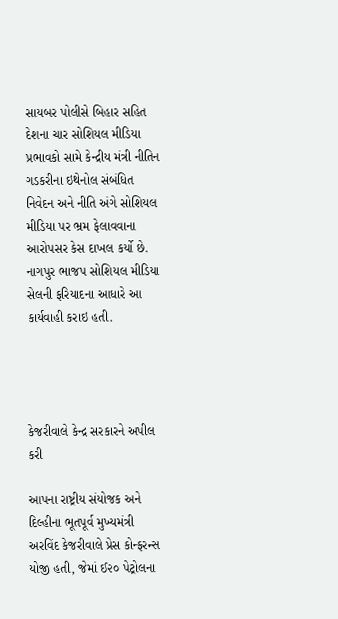સાયબર પોલીસે બિહાર સહિત દેશના ચાર સોશિયલ મીડિયા પ્રભાવકો સામે કેન્દ્રીય મંત્રી નીતિન ગડકરીના ઇથેનોલ સંબંધિત નિવેદન અને નીતિ અંગે સોશિયલ મીડિયા પર ભ્રમ ફેલાવવાના આરોપસર કેસ દાખલ કર્યો છે. નાગપુર ભાજપ સોશિયલ મીડિયા સેલની ફરિયાદના આધારે આ કાર્યવાહી કરાઇ હતી.




કેજરીવાલે કેન્દ્ર સરકારને અપીલ કરી

આપના રાષ્ટ્રીય સંયોજક અને દિલ્હીના ભૂતપૂર્વ મુખ્યમંત્રી અરવિંદ કેજરીવાલે પ્રેસ કોન્ફરન્સ યોજી હતી, જેમાં ઈ૨૦ પેટ્રોલના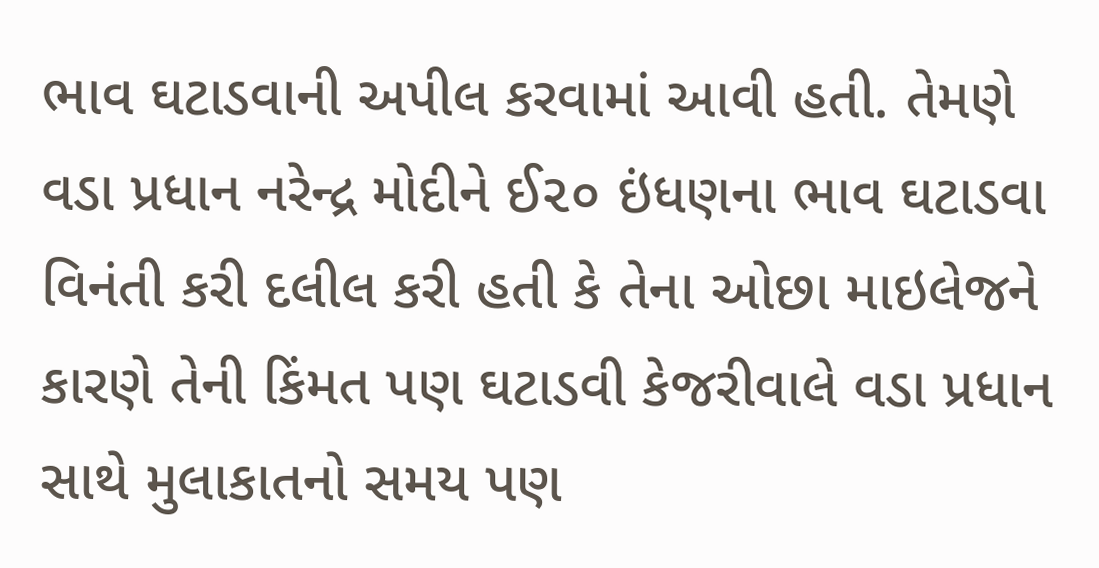ભાવ ઘટાડવાની અપીલ કરવામાં આવી હતી. તેમણે વડા પ્રધાન નરેન્દ્ર મોદીને ઈ૨૦ ઇંધણના ભાવ ઘટાડવા વિનંતી કરી દલીલ કરી હતી કે તેના ઓછા માઇલેજને કારણે તેની કિંમત પણ ઘટાડવી કેજરીવાલે વડા પ્રધાન સાથે મુલાકાતનો સમય પણ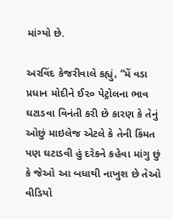માંગ્યો છે.

અરવિંદ કેજરીવાલે કહ્યું, “મેં વડા પ્રધાન મોદીને ઈ૨૦ પેટ્રોલના ભાવ ઘટાડવા વિનંતી કરી છે કારણ કે તેનું ઓછું માઇલેજ એટલે કે તેની કિંમત પણ ઘટાડવી હું દરેકને કહેવા માંગુ છું કે જેઓ આ બધાથી નાખુશ છે તેઓ વીડિયો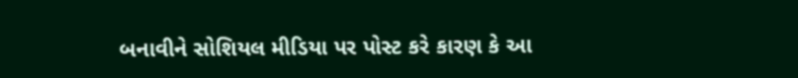બનાવીને સોશિયલ મીડિયા પર પોસ્ટ કરે કારણ કે આ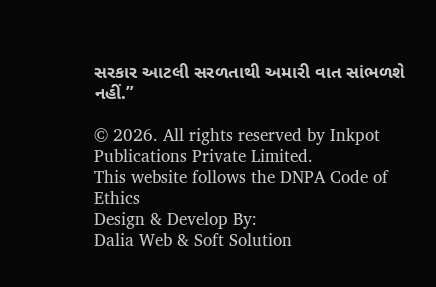સરકાર આટલી સરળતાથી અમારી વાત સાંભળશે નહીં.”

© 2026. All rights reserved by Inkpot Publications Private Limited.
This website follows the DNPA Code of Ethics
Design & Develop By:
Dalia Web & Soft Solution